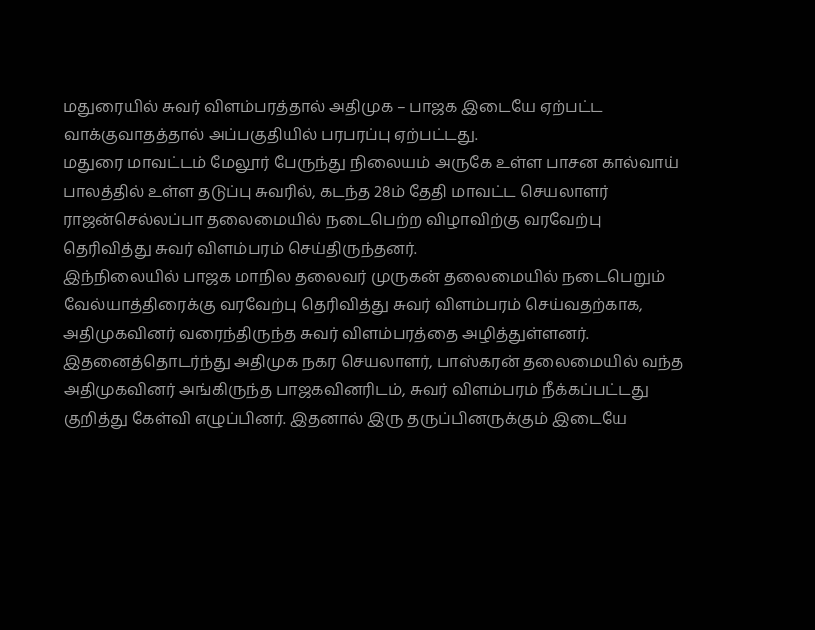மதுரையில் சுவர் விளம்பரத்தால் அதிமுக – பாஜக இடையே ஏற்பட்ட வாக்குவாதத்தால் அப்பகுதியில் பரபரப்பு ஏற்பட்டது.
மதுரை மாவட்டம் மேலூர் பேருந்து நிலையம் அருகே உள்ள பாசன கால்வாய் பாலத்தில் உள்ள தடுப்பு சுவரில், கடந்த 28ம் தேதி மாவட்ட செயலாளர் ராஜன்செல்லப்பா தலைமையில் நடைபெற்ற விழாவிற்கு வரவேற்பு தெரிவித்து சுவர் விளம்பரம் செய்திருந்தனர்.
இந்நிலையில் பாஜக மாநில தலைவர் முருகன் தலைமையில் நடைபெறும் வேல்யாத்திரைக்கு வரவேற்பு தெரிவித்து சுவர் விளம்பரம் செய்வதற்காக, அதிமுகவினர் வரைந்திருந்த சுவர் விளம்பரத்தை அழித்துள்ளனர்.
இதனைத்தொடர்ந்து அதிமுக நகர செயலாளர், பாஸ்கரன் தலைமையில் வந்த அதிமுகவினர் அங்கிருந்த பாஜகவினரிடம், சுவர் விளம்பரம் நீக்கப்பட்டது குறித்து கேள்வி எழுப்பினர். இதனால் இரு தருப்பினருக்கும் இடையே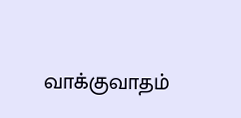வாக்குவாதம்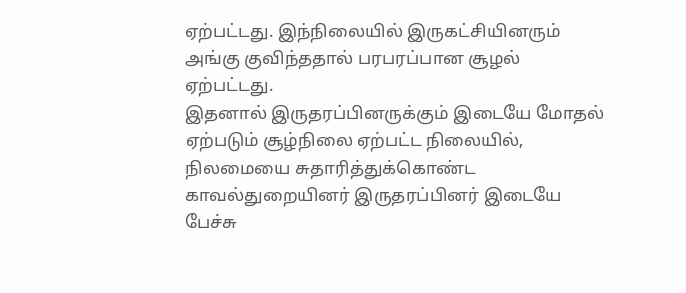ஏற்பட்டது. இந்நிலையில் இருகட்சியினரும் அங்கு குவிந்ததால் பரபரப்பான சூழல் ஏற்பட்டது.
இதனால் இருதரப்பினருக்கும் இடையே மோதல் ஏற்படும் சூழ்நிலை ஏற்பட்ட நிலையில், நிலமையை சுதாரித்துக்கொண்ட காவல்துறையினர் இருதரப்பினர் இடையே பேச்சு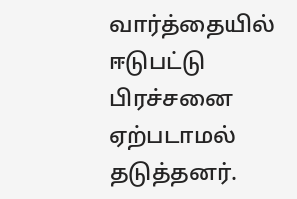வார்த்தையில் ஈடுபட்டு பிரச்சனை ஏற்படாமல் தடுத்தனர்.